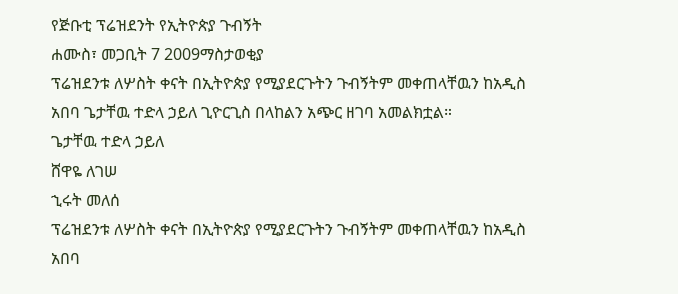የጅቡቲ ፕሬዝደንት የኢትዮጵያ ጉብኝት
ሐሙስ፣ መጋቢት 7 2009ማስታወቂያ
ፕሬዝደንቱ ለሦስት ቀናት በኢትዮጵያ የሚያደርጉትን ጉብኝትም መቀጠላቸዉን ከአዲስ አበባ ጌታቸዉ ተድላ ኃይለ ጊዮርጊስ በላከልን አጭር ዘገባ አመልክቷል።
ጌታቸዉ ተድላ ኃይለ
ሸዋዬ ለገሠ
ኂሩት መለሰ
ፕሬዝደንቱ ለሦስት ቀናት በኢትዮጵያ የሚያደርጉትን ጉብኝትም መቀጠላቸዉን ከአዲስ አበባ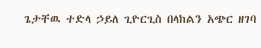ጌታቸዉ ተድላ ኃይለ ጊዮርጊስ በላከልን አጭር ዘገባ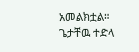አመልክቷል።
ጌታቸዉ ተድላ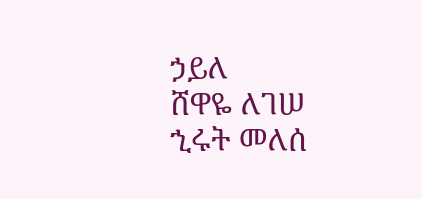ኃይለ
ሸዋዬ ለገሠ
ኂሩት መለሰ